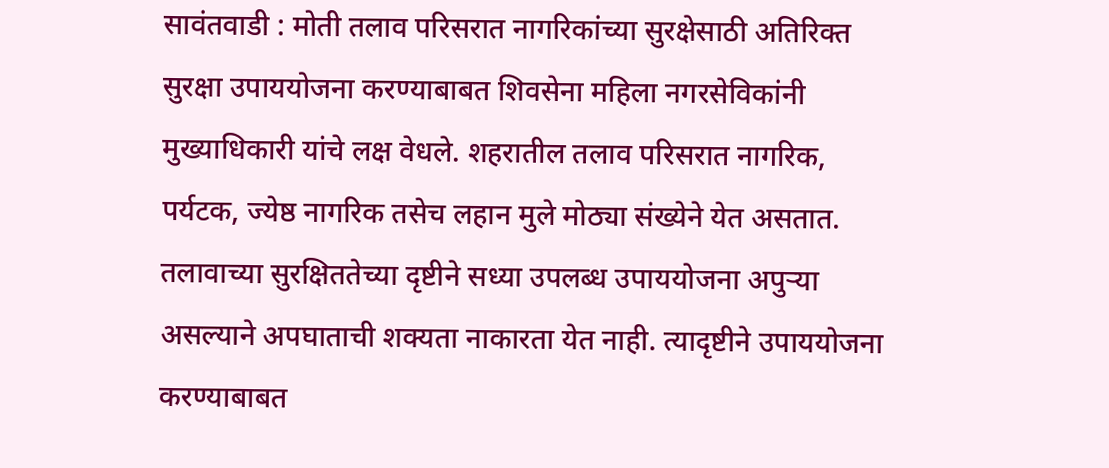सावंतवाडी : मोती तलाव परिसरात नागरिकांच्या सुरक्षेसाठी अतिरिक्त सुरक्षा उपाययोजना करण्याबाबत शिवसेना महिला नगरसेविकांनी मुख्याधिकारी यांचे लक्ष वेधले. शहरातील तलाव परिसरात नागरिक, पर्यटक, ज्येष्ठ नागरिक तसेच लहान मुले मोठ्या संख्येने येत असतात. तलावाच्या सुरक्षिततेच्या दृष्टीने सध्या उपलब्ध उपाययोजना अपुऱ्या असल्याने अपघाताची शक्यता नाकारता येत नाही. त्यादृष्टीने उपाययोजना करण्याबाबत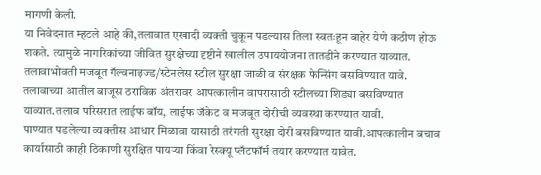मागणी केली.
या निवेदनात म्हटले आहे की,तलावात एखादी व्यक्ती चुकून पडल्यास तिला स्वतःहून बाहेर येणे कठीण होऊ शकते. त्यामुळे नागरिकांच्या जीवित सुरक्षेच्या दृष्टीने खालील उपाययोजना तातडीने करण्यात याव्यात. तलावाभोवती मजबूत गॅल्वनाइज्ड/स्टेनलेस स्टील सुरक्षा जाळी व संरक्षक फेन्सिंग बसविण्यात यावे. तलावाच्या आतील बाजूस ठराविक अंतरावर आपत्कालीन वापरासाठी स्टीलच्या शिड्या बसविण्यात याव्यात.तलाव परिसरात लाईफ बॉय, लाईफ जॅकेट व मजबूत दोरीची व्यवस्था करण्यात यावी.
पाण्यात पडलेल्या व्यक्तीस आधार मिळावा यासाठी तरंगती सुरक्षा दोरी बसविण्यात यावी.आपत्कालीन बचाव कार्यासाठी काही ठिकाणी सुरक्षित पायऱ्या किंवा रेस्क्यू प्लॅटफॉर्म तयार करण्यात यावेत.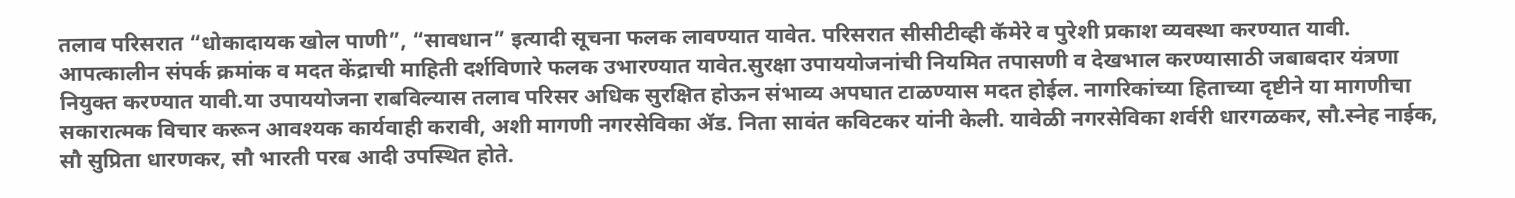तलाव परिसरात “धोकादायक खोल पाणी”, “सावधान” इत्यादी सूचना फलक लावण्यात यावेत. परिसरात सीसीटीव्ही कॅमेरे व पुरेशी प्रकाश व्यवस्था करण्यात यावी.
आपत्कालीन संपर्क क्रमांक व मदत केंद्राची माहिती दर्शविणारे फलक उभारण्यात यावेत.सुरक्षा उपाययोजनांची नियमित तपासणी व देखभाल करण्यासाठी जबाबदार यंत्रणा नियुक्त करण्यात यावी.या उपाययोजना राबविल्यास तलाव परिसर अधिक सुरक्षित होऊन संभाव्य अपघात टाळण्यास मदत होईल. नागरिकांच्या हिताच्या दृष्टीने या मागणीचा सकारात्मक विचार करून आवश्यक कार्यवाही करावी, अशी मागणी नगरसेविका ॲड. निता सावंत कविटकर यांनी केली. यावेळी नगरसेविका शर्वरी धारगळकर, सौ.स्नेह नाईक, सौ सुप्रिता धारणकर, सौ भारती परब आदी उपस्थित होते.